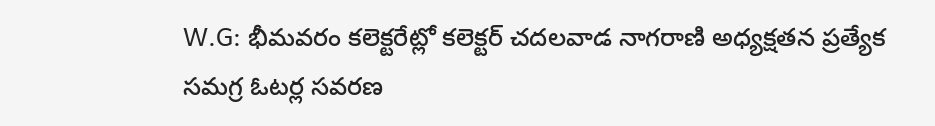W.G: భీమవరం కలెక్టరేట్లో కలెక్టర్ చదలవాడ నాగరాణి అధ్యక్షతన ప్రత్యేక సమగ్ర ఓటర్ల సవరణ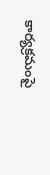కార్యక్రమంపై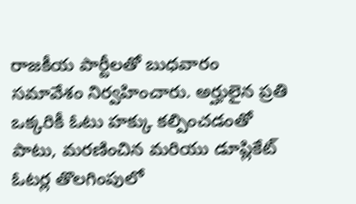రాజకీయ పార్టీలతో బుధవారం సమావేశం నిర్వహించారు. అర్హులైన ప్రతి ఒక్కరికీ ఓటు హక్కు కల్పించడంతో పాటు, మరణించిన మరియు డూప్లికేట్ ఓటర్ల తొలగింపులో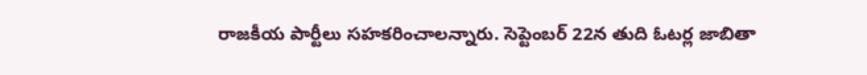రాజకీయ పార్టీలు సహకరించాలన్నారు. సెప్టెంబర్ 22న తుది ఓటర్ల జాబితా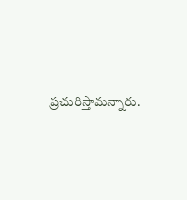ప్రచురిస్తామన్నారు.